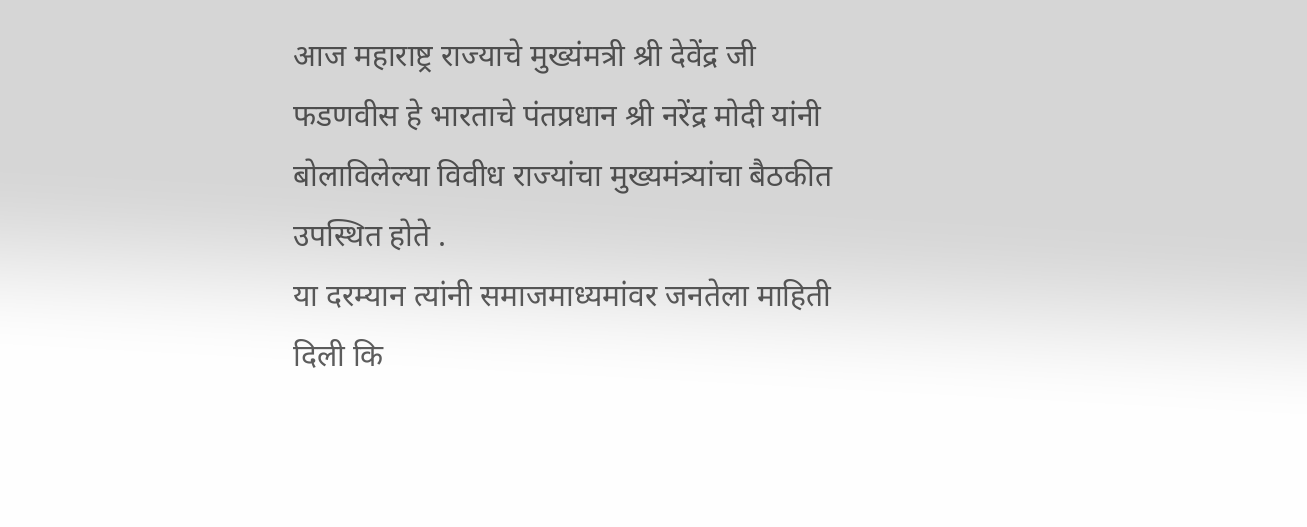आज महाराष्ट्र राज्याचे मुख्यंमत्री श्री देवेंद्र जी फडणवीस हे भारताचे पंतप्रधान श्री नरेंद्र मोदी यांनी बोलाविलेल्या विवीध राज्यांचा मुख्यमंत्र्यांचा बैठकीत उपस्थित होते .
या दरम्यान त्यांनी समाजमाध्यमांवर जनतेला माहिती दिली कि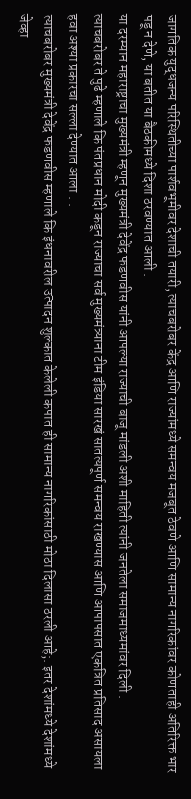जागतिक युद्धजन्य परिस्थितीच्या पार्शवभूमीवर देशाची तयारी, त्याचबरोबर केंद्र आणि राज्यांमध्ये समन्वय मजबूत ठेवणे आणि सामान्य नागरिकांवर कोणताही अतिरिक्त भार पडू न देणे, या बतीत या बैठकीमध्ये दिशा ठरवण्यात आली .
या दरम्यान महाराष्ट्राचा मुख्यमंत्री म्हणून मुख्यमंत्री देवेंद्र फडणवीस यांनी आपल्या राज्याची बाजू मांडली अशी माहिती त्यांनी जनतेला समाजमाध्यमांवर दिली .
त्याचबरोबर ते पुढे म्हणाले कि पंतप्रधान मोदी कडून राज्याचा सर्व मुख्यमंत्र्याना टीम इंडिया सारखं सातत्यपूर्ण समन्वय राखण्यास आणि आपापसात एकत्रित प्रतिसाद असायला हवा अश्या प्रकारचा सल्ला देण्यात आला . .
त्याचबरोबर मुख्यमंत्री देवेंद्र फडणवीस म्हणाले कि इंधनावरील उत्पादन शुल्कात केलेली कपात ही सामान्य नागरिकांसाठी मोठा दिलासा ठरली आहे;. इतर देशांमध्ये देशांमध्ये जेव्हा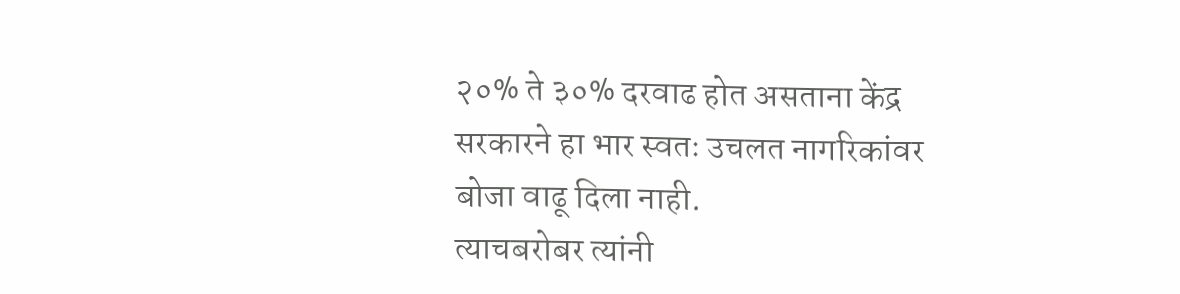२०% ते ३०% दरवाढ होत असताना केंद्र सरकारने हा भार स्वतः उचलत नागरिकांवर बोजा वाढू दिला नाही.
त्याचबरोबर त्यांनी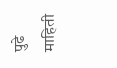पुढे माहिती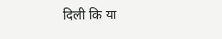दिली कि या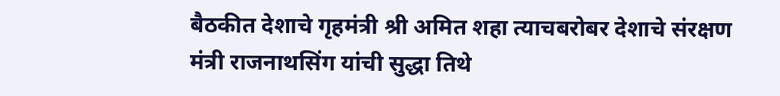बैठकीत देशाचे गृहमंत्री श्री अमित शहा त्याचबरोबर देशाचे संरक्षण मंत्री राजनाथसिंग यांची सुद्धा तिथे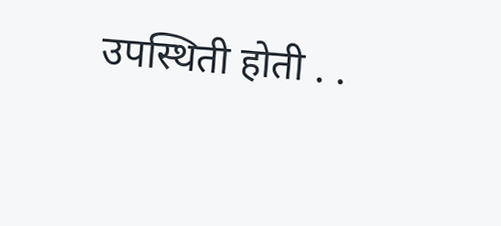उपस्थिती होती . .